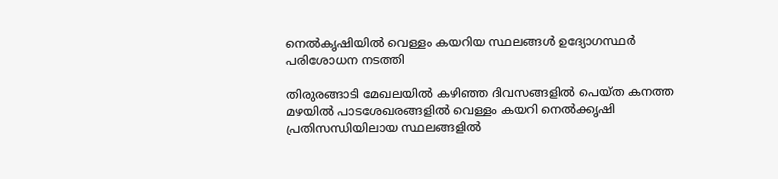നെല്‍കൃഷിയില്‍ വെള്ളം കയറിയ സ്ഥലങ്ങള്‍ ഉദ്യോഗസ്ഥര്‍ പരിശോധന നടത്തി

തിരുരങ്ങാടി മേഖലയില്‍ കഴിഞ്ഞ ദിവസങ്ങളില്‍ പെയ്ത കനത്ത മഴയില്‍ പാടശേഖരങ്ങളില്‍ വെള്ളം കയറി നെല്‍ക്കൃഷി പ്രതിസന്ധിയിലായ സ്ഥലങ്ങളില്‍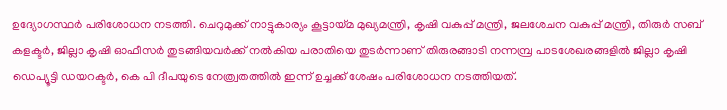ഉദ്യോഗസ്ഥര്‍ പരിശോധന നടത്തി. ചെറുമുക്ക് നാട്ടുകാര്യം കൂട്ടായ്മ മുഖ്യമന്ത്രി, കൃഷി വകുപ്പ് മന്ത്രി, ജലശേചന വകുപ്പ് മന്ത്രി, തിരുര്‍ സബ് കളക്ടര്‍, ജില്ലാ കൃഷി ഓഫീസര്‍ തുടങ്ങിയവര്‍ക്ക് നല്‍കിയ പരാതിയെ തുടര്‍ന്നാണ് തിരുരങ്ങാടി നന്നമ്പ്ര പാടശേഖരങ്ങളില്‍ ജില്ലാ കൃഷി ഡെപ്യൂട്ടി ഡയറക്ടര്‍, കെ പി ദീപയുടെ നേത്ര്വതത്തില്‍ ഇന്ന് ഉച്ചക്ക് ശേഷം പരിശോധന നടത്തിയത്.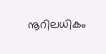നൂറിലധികം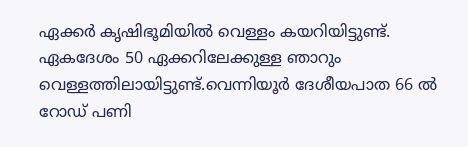ഏക്കര്‍ കൃഷിഭൂമിയില്‍ വെള്ളം കയറിയിട്ടുണ്ട്. ഏകദേശം 50 ഏക്കറിലേക്കുള്ള ഞാറും വെള്ളത്തിലായിട്ടുണ്ട്.വെന്നിയൂര്‍ ദേശീയപാത 66 ല്‍ റോഡ് പണി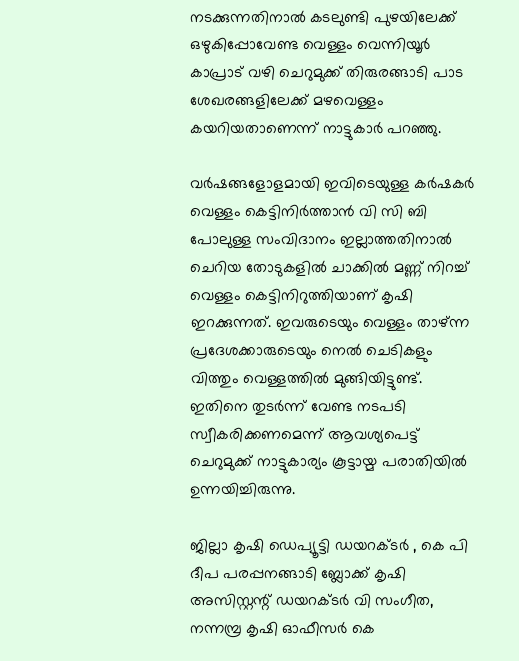നടക്കുന്നതിനാല്‍ കടലുണ്ടി പുഴയിലേക്ക് ഒഴുകിപ്പോവേണ്ട വെള്ളം വെന്നിയൂര്‍ കാപ്രാട് വഴി ചെറുമുക്ക് തിരുരങ്ങാടി പാട ശേഖരങ്ങളിലേക്ക് മഴവെള്ളം കയറിയതാണെന്ന് നാട്ടുകാര്‍ പറഞ്ഞു.

വര്‍ഷങ്ങളോളമായി ഇവിടെയുള്ള കര്‍ഷകര്‍ വെള്ളം കെട്ടിനിര്‍ത്താന്‍ വി സി ബി പോലുള്ള സംവിദാനം ഇല്ലാത്തതിനാല്‍ ചെറിയ തോടുകളില്‍ ചാക്കില്‍ മണ്ണ് നിറച്ച് വെള്ളം കെട്ടിനിറുത്തിയാണ് കൃഷി ഇറക്കുന്നത്. ഇവരുടെയും വെള്ളം താഴ്ന്ന പ്രദേശക്കാരുടെയും നെല്‍ ചെടികളും വിത്തും വെള്ളത്തില്‍ മുങ്ങിയിട്ടുണ്ട്. ഇതിനെ തുടര്‍ന്ന് വേണ്ട നടപടി സ്വീകരിക്കണമെന്ന് ആവശ്യപെട്ട് ചെറുമുക്ക് നാട്ടുകാര്യം കൂട്ടായ്മ പരാതിയില്‍ ഉന്നയിച്ചിരുന്നു.

ജില്ലാ കൃഷി ഡെപ്യൂട്ടി ഡയറക്ടര്‍ , കെ പി ദീപ പരപ്പനങ്ങാടി ബ്ലോക്ക് കൃഷി അസിസ്റ്റന്റ് ഡയറക്ടര്‍ വി സംഗീത, നന്നമ്പ്ര കൃഷി ഓഫീസര്‍ കെ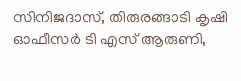സിനിജദാസ്, തിരുരങ്ങാടി കൃഷി ഓഫീസര്‍ ടി എസ് ആരുണി,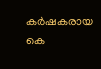കര്‍ഷകരായ കെ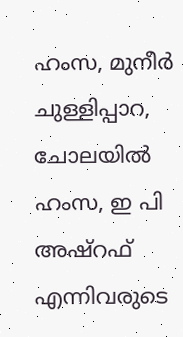ഹംസ, മുനീര്‍ ചുള്ളിപ്പാറ, ചോലയില്‍ ഹംസ, ഇ പി അഷ്റഫ് എന്നിവരുടെ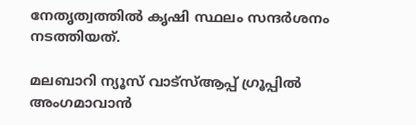നേതൃത്വത്തില്‍ കൃഷി സ്ഥലം സന്ദര്‍ശനം നടത്തിയത്.

മലബാറി ന്യൂസ് വാട്‌സ്ആപ്പ് ഗ്രൂപ്പില്‍ അംഗമാവാന്‍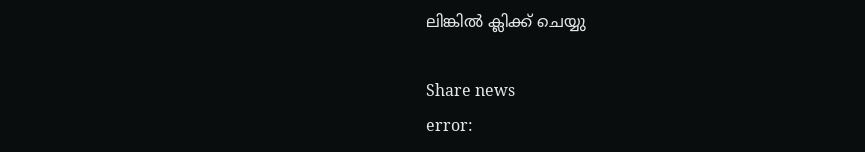ലിങ്കില്‍ ക്ലിക്ക് ചെയ്യു

Share news
error: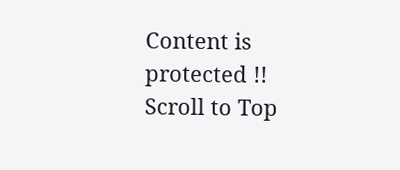Content is protected !!
Scroll to Top